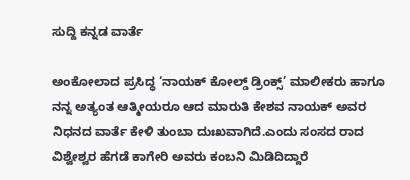ಸುದ್ದಿ ಕನ್ನಡ ವಾರ್ತೆ

ಅಂಕೋಲಾದ ಪ್ರಸಿದ್ಧ ‘ನಾಯಕ್ ಕೋಲ್ಡ್ ಡ್ರಿಂಕ್ಸ್’ ಮಾಲೀಕರು ಹಾಗೂ ನನ್ನ ಅತ್ಯಂತ ಆತ್ಮೀಯರೂ ಆದ ಮಾರುತಿ ಕೇಶವ ನಾಯಕ್ ಅವರ ನಿಧನದ ವಾರ್ತೆ ಕೇಳಿ ತುಂಬಾ ದುಃಖವಾಗಿದೆ.ಎಂದು ಸಂಸದ ರಾದ ವಿಶ್ವೇಶ್ವರ ಹೆಗಡೆ ಕಾಗೇರಿ ಅವರು ಕಂಬನಿ ಮಿಡಿದಿದ್ದಾರೆ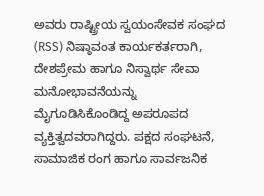ಅವರು ರಾಷ್ಟ್ರೀಯ ಸ್ವಯಂಸೇವಕ ಸಂಘದ (RSS) ನಿಷ್ಠಾವಂತ ಕಾರ್ಯಕರ್ತರಾಗಿ, ದೇಶಪ್ರೇಮ ಹಾಗೂ ನಿಸ್ವಾರ್ಥ ಸೇವಾ ಮನೋಭಾವನೆಯನ್ನು ಮೈಗೂಡಿಸಿಕೊಂಡಿದ್ದ ಅಪರೂಪದ ವ್ಯಕ್ತಿತ್ವದವರಾಗಿದ್ದರು. ಪಕ್ಷದ ಸಂಘಟನೆ, ಸಾಮಾಜಿಕ ರಂಗ ಹಾಗೂ ಸಾರ್ವಜನಿಕ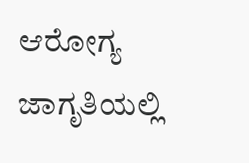ಆರೋಗ್ಯ ಜಾಗೃತಿಯಲ್ಲಿ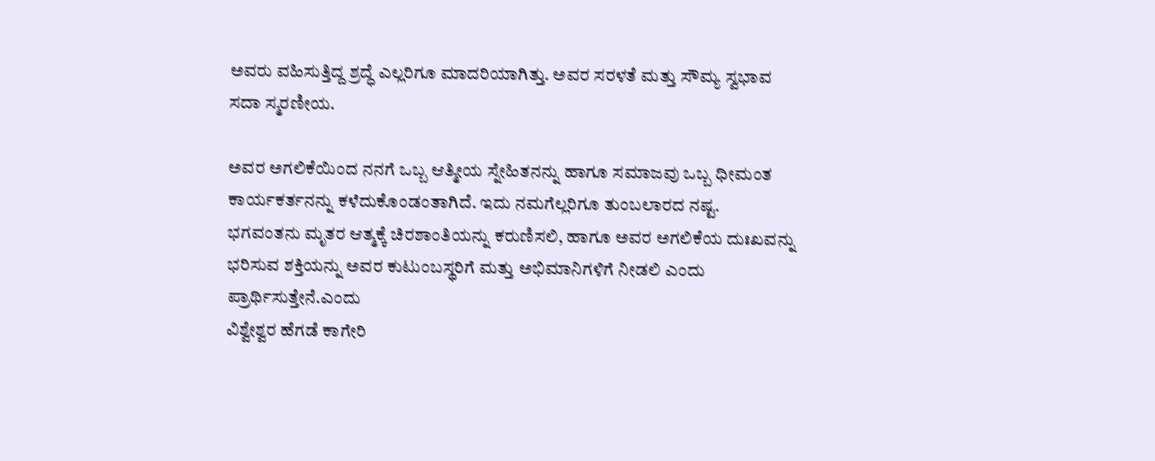ಅವರು ವಹಿಸುತ್ತಿದ್ದ ಶ್ರದ್ಧೆ ಎಲ್ಲರಿಗೂ ಮಾದರಿಯಾಗಿತ್ತು. ಅವರ ಸರಳತೆ ಮತ್ತು ಸೌಮ್ಯ ಸ್ವಭಾವ ಸದಾ ಸ್ಮರಣೀಯ.

ಅವರ ಅಗಲಿಕೆಯಿಂದ ನನಗೆ ಒಬ್ಬ ಆತ್ಮೀಯ ಸ್ನೇಹಿತನನ್ನು ಹಾಗೂ ಸಮಾಜವು ಒಬ್ಬ ಧೀಮಂತ ಕಾರ್ಯಕರ್ತನನ್ನು ಕಳೆದುಕೊಂಡಂತಾಗಿದೆ. ಇದು ನಮಗೆಲ್ಲರಿಗೂ ತುಂಬಲಾರದ ನಷ್ಟ.
ಭಗವಂತನು ಮೃತರ ಆತ್ಮಕ್ಕೆ ಚಿರಶಾಂತಿಯನ್ನು ಕರುಣಿಸಲಿ, ಹಾಗೂ ಅವರ ಅಗಲಿಕೆಯ ದುಃಖವನ್ನು ಭರಿಸುವ ಶಕ್ತಿಯನ್ನು ಅವರ ಕುಟುಂಬಸ್ಥರಿಗೆ ಮತ್ತು ಅಭಿಮಾನಿಗಳಿಗೆ ನೀಡಲಿ ಎಂದು ಪ್ರಾರ್ಥಿಸುತ್ತೇನೆ.ಎಂದು
ವಿಶ್ವೇಶ್ವರ ಹೆಗಡೆ ಕಾಗೇರಿ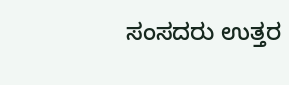ಸಂಸದರು ಉತ್ತರ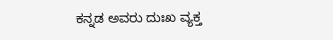ಕನ್ನಡ ಅವರು ದುಃಖ ವ್ಯಕ್ತ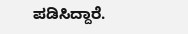ಪಡಿಸಿದ್ದಾರೆ.